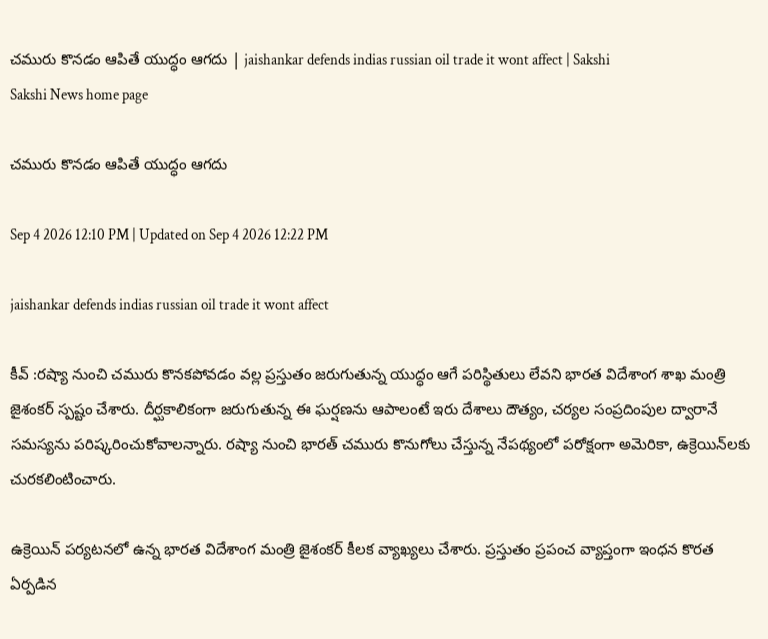చమురు కొనడం ఆపితే యుద్ధం ఆగదు | jaishankar defends indias russian oil trade it wont affect | Sakshi
Sakshi News home page

చమురు కొనడం ఆపితే యుద్ధం ఆగదు

Sep 4 2026 12:10 PM | Updated on Sep 4 2026 12:22 PM

jaishankar defends indias russian oil trade it wont affect

కీవ్ :రష్యా నుంచి చమురు కొనకపోవడం వల్ల ప్రస్తుతం జరుగుతున్న యుద్ధం ఆగే పరిస్థితులు లేవని భారత విదేశాంగ శాఖ మంత్రి జైశంకర్‌ స్పష్టం చేశారు. దీర్ఘకాలికంగా జరుగుతున్న ఈ ఘర్షణను ఆపాలంటే ఇరు దేశాలు దౌత్యం, చర్యల సంప్రదింపుల ద్వారానే సమస్యను పరిష్కరించుకోవాలన్నారు. రష్యా నుంచి భారత్‌ చమురు కొనుగోలు చేస్తున్న నేపథ్యంలో పరోక్షంగా అమెరికా, ఉక్రెయిన్‌లకు చురకలింటించారు.

ఉక్రెయిన్‌ పర్యటనలో ఉన్న భారత విదేశాంగ మంత్రి జైశంకర్‌ కీలక వ్యాఖ్యలు చేశారు. ప్రస్తుతం ప్రపంచ వ్యాప్తంగా ఇంధన కొరత ఏర్పడిన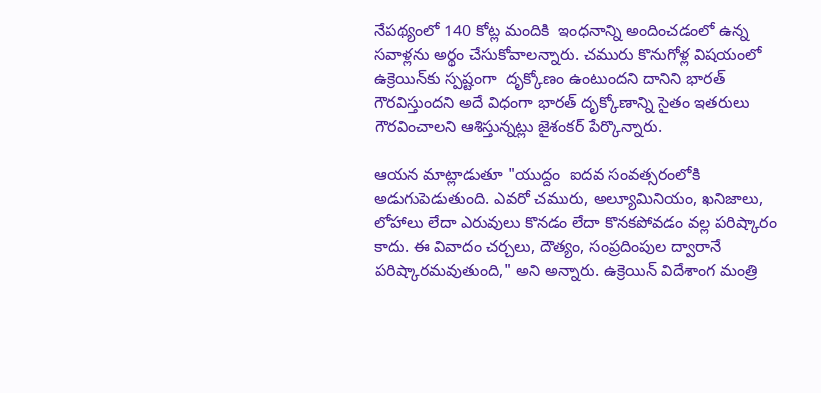నేపథ్యంలో 140 కోట్ల మందికి  ఇంధనాన్ని అందించడంలో ఉన్న సవాళ్లను అర్థం చేసుకోవాలన్నారు. చమురు కొనుగోళ్ల విషయంలో ఉక్రెయిన్‌కు స్పష్టంగా  దృక్కోణం ఉంటుందని దానిని భారత్‌ గౌరవిస్తుందని అదే విధంగా భారత్‌ దృక్కోణాన్ని సైతం ఇతరులు గౌరవించాలని ఆశిస్తున్నట్లు జైశంకర్‌ పేర్కొన్నారు.

ఆయన మాట్లాడుతూ "యుద్దం ‍ ఐదవ సంవత్సరంలోకి అడుగుపెడుతుంది. ఎవరో చమురు, అల్యూమినియం, ఖనిజాలు, లోహాలు లేదా ఎరువులు కొనడం లేదా కొనకపోవడం వల్ల పరిష్కారం కాదు. ఈ వివాదం చర్చలు, దౌత్యం, సంప్రదింపుల ద్వారానే పరిష్కారమవుతుంది," అని అన్నారు. ఉక్రెయిన్ విదేశాంగ మంత్రి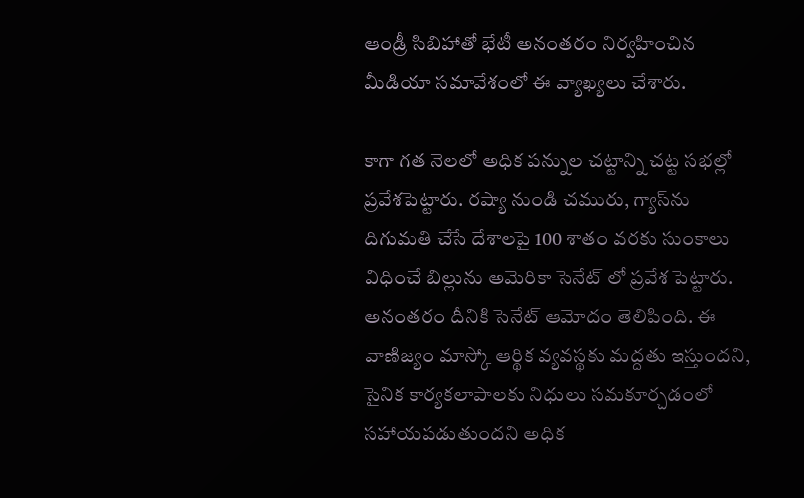ఆండ్రీ సిబిహాతో భేటీ అనంతరం నిర్వహించిన మీడియా సమావేశంలో ఈ వ్యాఖ్యలు చేశారు.

కాగా గత నెలలో అధిక పన్నుల చట్టాన్ని చట్ట సభల్లో ప్రవేశపెట్టారు. రష్యా నుండి చమురు, గ్యాస్‌ను దిగుమతి చేసే దేశాలపై 100 శాతం వరకు సుంకాలు విధించే బిల్లును అమెరికా సెనేట్ లో ప్రవేశ పెట్టారు. అనంతరం దీనికి సెనేట్ ఆమోదం తెలిపింది. ఈ వాణిజ్యం మాస్కో ఆర్థిక వ్యవస్థకు మద్దతు ఇస్తుందని, సైనిక కార్యకలాపాలకు నిధులు సమకూర్చడంలో సహాయపడుతుందని అధిక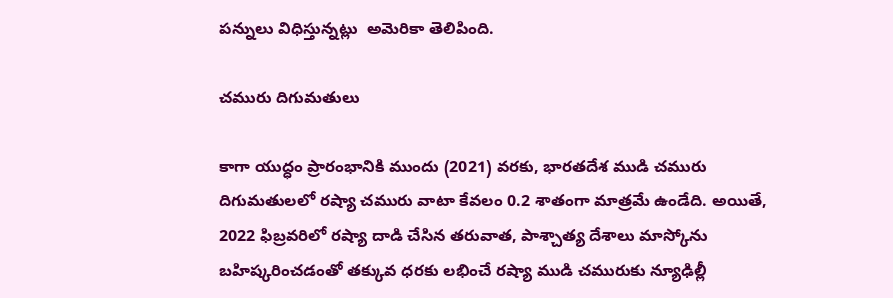పన్నులు విధిస్తున్నట్లు  అమెరికా తెలిపింది.

చమురు దిగుమతులు

కాగా యుద్ధం ప్రారంభానికి ముందు (2021) వరకు, భారతదేశ ముడి చమురు దిగుమతులలో రష్యా చమురు వాటా కేవలం 0.2 శాతంగా మాత్రమే ఉండేది. అయితే, 2022 ఫిబ్రవరిలో రష్యా దాడి చేసిన తరువాత, పాశ్చాత్య దేశాలు మాస్కోను బహిష్కరించడంతో తక్కువ ధరకు లభించే రష్యా ముడి చమురుకు న్యూఢిల్లీ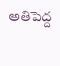అతిపెద్ద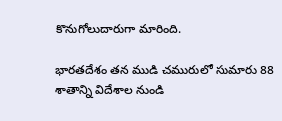కొనుగోలుదారుగా మారింది.

భారతదేశం తన ముడి చమురులో సుమారు 88 శాతాన్ని విదేశాల నుండి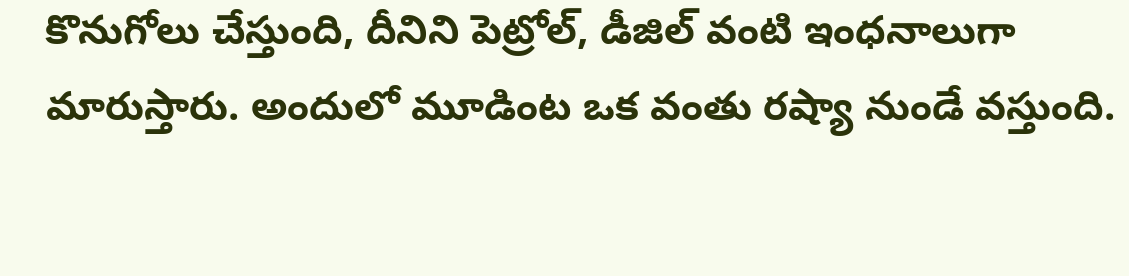కొనుగోలు చేస్తుంది, దీనిని పెట్రోల్, డీజిల్ వంటి ఇంధనాలుగా మారుస్తారు. అందులో మూడింట ఒక వంతు రష్యా నుండే వస్తుంది.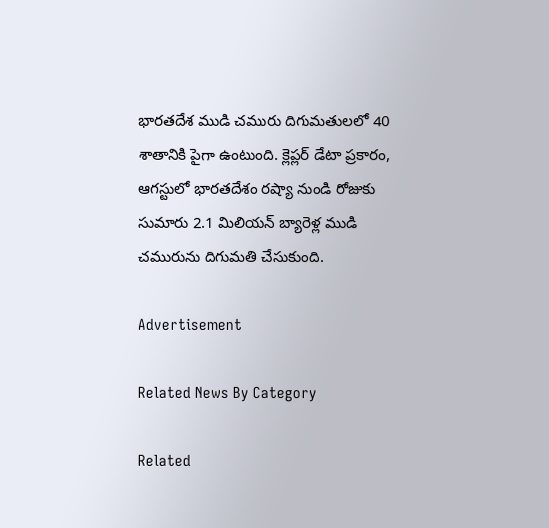భారతదేశ ముడి చమురు దిగుమతులలో 40 శాతానికి పైగా ఉంటుంది. క్లెప్లర్ డేటా ప్రకారం, ఆగస్టులో భారతదేశం రష్యా నుండి రోజుకు సుమారు 2.1 మిలియన్ బ్యారెళ్ల ముడి చమురును దిగుమతి చేసుకుంది.

Advertisement

Related News By Category

Related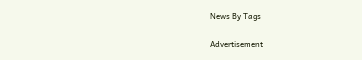News By Tags

Advertisement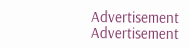Advertisement
Advertisement